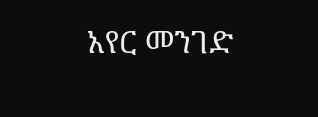አየር መንገድ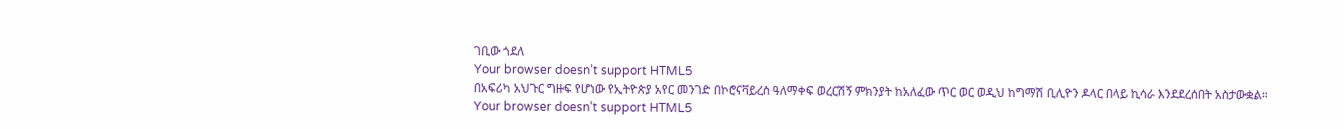ገቢው ጎደለ
Your browser doesn’t support HTML5
በአፍሪካ አህጉር ግዙፍ የሆነው የኢትዮጵያ አየር መንገድ በኮሮናቫይረስ ዓለማቀፍ ወረርሽኝ ምክንያት ከአለፈው ጥር ወር ወዲህ ከግማሽ ቢሊዮን ዶላር በላይ ኪሳራ እንደደረሰበት አስታውቋል።
Your browser doesn’t support HTML5